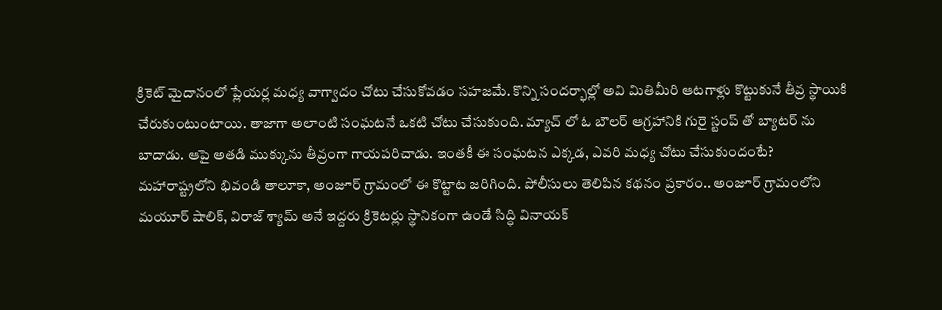క్రికెట్ మైదానంలో ప్లేయర్ల మధ్య వాగ్వాదం చోటు చేసుకోవడం సహజమే. కొన్ని సందర్భాల్లో అవి మితిమీరి ఆటగాళ్లు కొట్టుకునే తీవ్ర స్థాయికి చేరుకుంటుంటాయి. తాజాగా అలాంటి సంఘటనే ఒకటి చోటు చేసుకుంది. మ్యాచ్ లో ఓ బౌలర్ ఆగ్రహానికి గురై స్టంప్ తో బ్యాటర్ ను బాదాడు. ఆపై అతడి ముక్కును తీవ్రంగా గాయపరిచాడు. ఇంతకీ ఈ సంఘటన ఎక్కడ, ఎవరి మధ్య చోటు చేసుకుందంటే?
మహారాష్ట్రలోని భివండి తాలూకా, అంజూర్ గ్రామంలో ఈ కొట్టాట జరిగింది. పోలీసులు తెలిపిన కథనం ప్రకారం.. అంజూర్ గ్రామంలోని మయూర్ షాలిక్, విరాజ్ శ్యామ్ అనే ఇద్దరు క్రికెటర్లు స్థానికంగా ఉండే సిద్ధి వినాయక్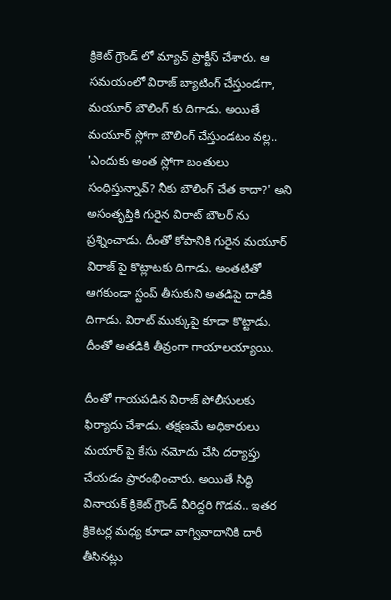క్రికెట్ గ్రౌండ్ లో మ్యాచ్ ప్రాక్టీస్ చేశారు. ఆ సమయంలో విరాజ్ బ్యాటింగ్ చేస్తుండగా, మయూర్ బౌలింగ్ కు దిగాడు. అయితే మయూర్ స్లోగా బౌలింగ్ చేస్తుండటం వల్ల.. 'ఎందుకు అంత స్లోగా బంతులు సంధిస్తున్నావ్? నీకు బౌలింగ్ చేత కాదా?' అని అసంతృప్తికి గురైన విరాట్ బౌలర్ ను ప్రశ్నించాడు. దీంతో కోపానికి గురైన మయూర్ విరాజ్ పై కొట్లాటకు దిగాడు. అంతటితో ఆగకుండా స్టంప్ తీసుకుని అతడిపై దాడికి దిగాడు. విరాట్ ముక్కుపై కూడా కొట్టాడు. దీంతో అతడికి తీవ్రంగా గాయాలయ్యాయి.

దీంతో గాయపడిన విరాజ్ పోలీసులకు ఫిర్యాదు చేశాడు. తక్షణమే అధికారులు మయార్ పై కేసు నమోదు చేసి దర్యాప్తు చేయడం ప్రారంభించారు. అయితే సిద్ధి వినాయక్ క్రికెట్ గ్రౌండ్ వీరిద్దరి గొడవ.. ఇతర క్రికెటర్ల మధ్య కూడా వాగ్వివాదానికి దారీ తీసినట్లు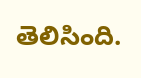తెలిసింది.